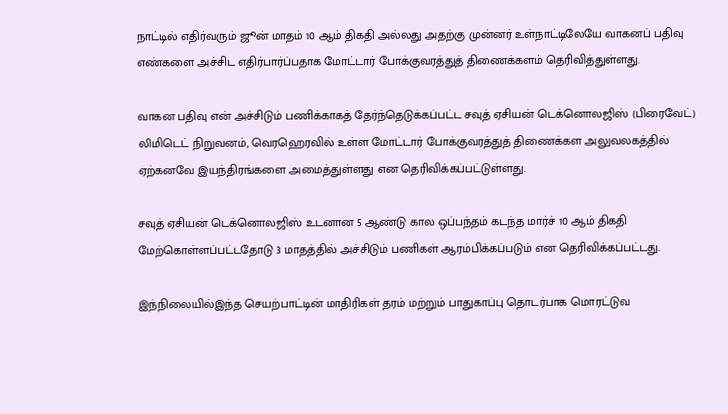நாட்டில் எதிர்வரும் ஜூன் மாதம் 10 ஆம் திகதி அல்லது அதற்கு முன்னர் உள்நாட்டிலேயே வாகனப் பதிவு எண்களை அச்சிட எதிர்பார்ப்பதாக மோட்டார் போக்குவரத்துத் திணைக்களம் தெரிவித்துள்ளது.

வாகன பதிவு என் அச்சிடும் பணிக்காகத் தேர்ந்தெடுக்கப்பட்ட சவுத் ஏசியன் டெக்னொலஜிஸ் (பிரைவேட்) லிமிடெட் நிறுவனம், வெரஹெரவில் உள்ள மோட்டார் போக்குவரத்துத் திணைக்கள அலுவலகத்தில் ஏற்கனவே இயந்திரங்களை அமைத்துள்ளது என தெரிவிக்கப்பட்டுள்ளது.

சவுத் ஏசியன் டெக்னொலஜிஸ் உடனான 5 ஆண்டு கால ஒப்பந்தம் கடந்த மார்ச் 10 ஆம் திகதி மேற்கொள்ளப்பட்டதோடு 3 மாதத்தில் அச்சிடும் பணிகள் ஆரம்பிக்கப்படும் என தெரிவிக்கப்பட்டது.

இந்நிலையில்இந்த செயற்பாட்டின் மாதிரிகள் தரம் மற்றும் பாதுகாப்பு தொடர்பாக மொரட்டுவ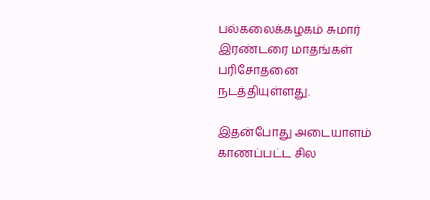பல்கலைக்கழகம் சுமார் இரண்டரை மாதங்கள் பரிசோதனை நடத்தியுள்ளது.

இதன்போது அடையாளம் காணப்பட்ட சில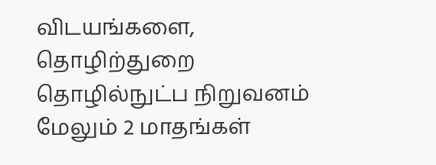விடயங்களை, தொழிற்துறை தொழில்நுட்ப நிறுவனம் மேலும் 2 மாதங்கள்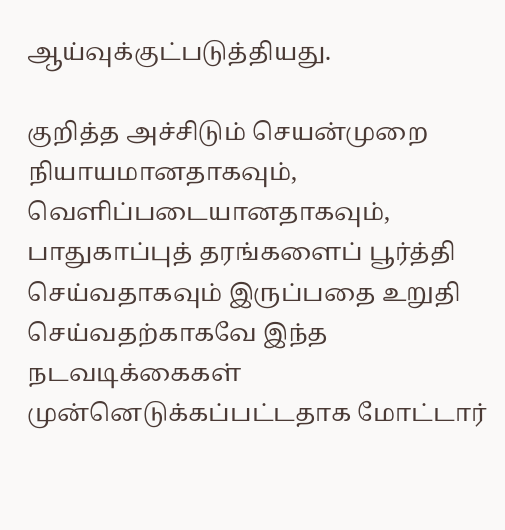ஆய்வுக்குட்படுத்தியது.

குறித்த அச்சிடும் செயன்முறை நியாயமானதாகவும், வெளிப்படையானதாகவும், பாதுகாப்புத் தரங்களைப் பூர்த்தி செய்வதாகவும் இருப்பதை உறுதி செய்வதற்காகவே இந்த நடவடிக்கைகள் முன்னெடுக்கப்பட்டதாக மோட்டார்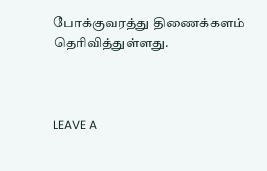போக்குவரத்து திணைக்களம் தெரிவித்துள்ளது.



LEAVE A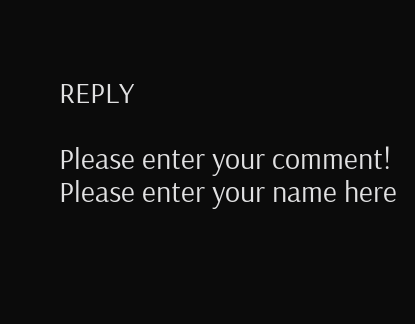REPLY

Please enter your comment!
Please enter your name here